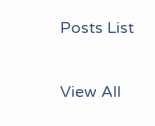Posts List

View All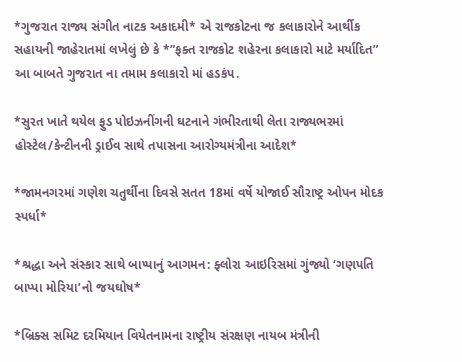*ગુજરાત રાજ્ય સંગીત નાટક અકાદમી* એ રાજકોટના જ કલાકારોને આર્થીક સહાયની જાહેરાતમાં લખેલું છે કે *”ફક્ત રાજકોટ શહેરના કલાકારો માટે મર્યાદિત” આ બાબતે ગુજરાત ના તમામ કલાકારો માં હડકંપ.

*સુરત ખાતે થયેલ ફુડ પોઇઝનીંગની ઘટનાને ગંભીરતાથી લેતા રાજ્યભરમાં હોસ્ટેલ/કેન્ટીનની ડ્રાઈવ સાથે તપાસના આરોગ્યમંત્રીના આદેશ*

*જામનગરમાં ગણેશ ચતુર્થીના દિવસે સતત 18માં વર્ષે યોજાઈ સૌરાષ્ટ્ર ઓપન મોદક સ્પર્ધા*

*શ્રદ્ધા અને સંસ્કાર સાથે બાપ્પાનું આગમન: ફ્લોરા આઇરિસમાં ગુંજ્યો ‘ગણપતિ બાપ્પા મોરિયા’નો જયઘોષ*

*બ્રિક્સ સમિટ દરમિયાન વિયેતનામના રાષ્ટ્રીય સંરક્ષણ નાયબ મંત્રીની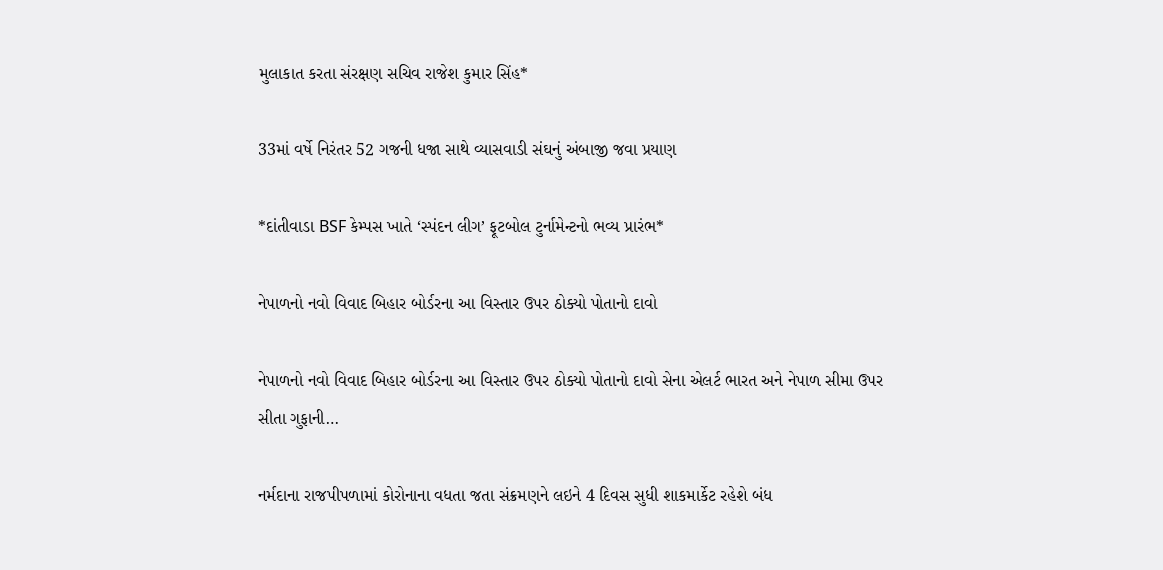મુલાકાત કરતા સંરક્ષણ સચિવ રાજેશ કુમાર સિંહ*

33માં વર્ષે નિરંતર 52 ગજની ધજા સાથે વ્યાસવાડી સંઘનું અંબાજી જવા પ્રયાણ

*દાંતીવાડા BSF કેમ્પસ ખાતે ‘સ્પંદન લીગ’ ફૂટબોલ ટુર્નામેન્ટનો ભવ્ય પ્રારંભ*

નેપાળનો નવો વિવાદ બિહાર બોર્ડરના આ વિસ્તાર ઉપર ઠોક્યો પોતાનો દાવો

નેપાળનો નવો વિવાદ બિહાર બોર્ડરના આ વિસ્તાર ઉપર ઠોક્યો પોતાનો દાવો સેના એલર્ટ ભારત અને નેપાળ સીમા ઉપર સીતા ગુફાની…

નર્મદાના રાજપીપળામાં કોરોનાના વધતા જતા સંક્રમણને લઇને 4 દિવસ સુધી શાકમાર્કેટ રહેશે બંધ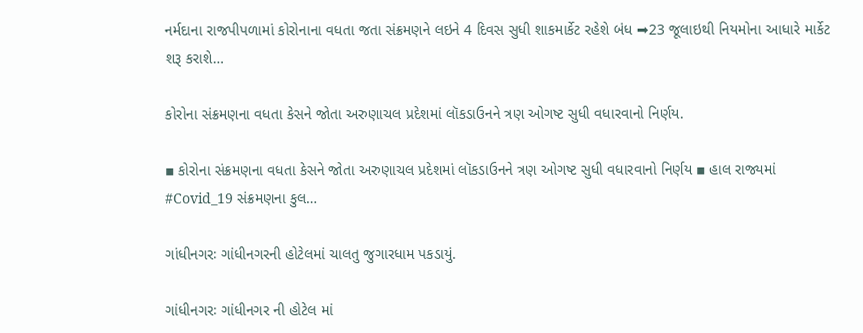નર્મદાના રાજપીપળામાં કોરોનાના વધતા જતા સંક્રમણને લઇને 4 દિવસ સુધી શાકમાર્કેટ રહેશે બંધ ➡23 જૂલાઇથી નિયમોના આધારે માર્કેટ શરૂ કરાશે…

કોરોના સંક્રમણના વધતા કેસને જોતા અરુણાચલ પ્રદેશમાં લૉકડાઉનને ત્રણ ઓગષ્ટ સુધી વધારવાનો નિર્ણય.

▪ કોરોના સંક્રમણના વધતા કેસને જોતા અરુણાચલ પ્રદેશમાં લૉકડાઉનને ત્રણ ઓગષ્ટ સુધી વધારવાનો નિર્ણય ▪ હાલ રાજ્યમાં #Covid_19 સંક્રમણના કુલ…

ગાંધીનગરઃ ગાંધીનગરની હોટેલમાં ચાલતુ જુગારધામ પકડાયું.

ગાંધીનગરઃ ગાંધીનગર ની હોટેલ માં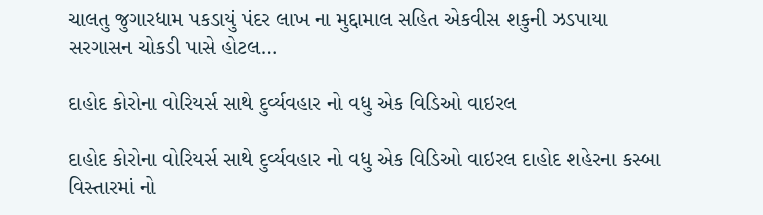ચાલતુ જુગારધામ પકડાયું પંદર લાખ ના મુદ્દામાલ સહિત એકવીસ શકુની ઝડપાયા સરગાસન ચોકડી પાસે હોટલ…

દાહોદ કોરોના વોરિયર્સ સાથે દુર્વ્યવહાર નો વધુ એક વિડિઓ વાઇરલ

દાહોદ કોરોના વોરિયર્સ સાથે દુર્વ્યવહાર નો વધુ એક વિડિઓ વાઇરલ દાહોદ શહેરના કસ્બા વિસ્તારમાં નો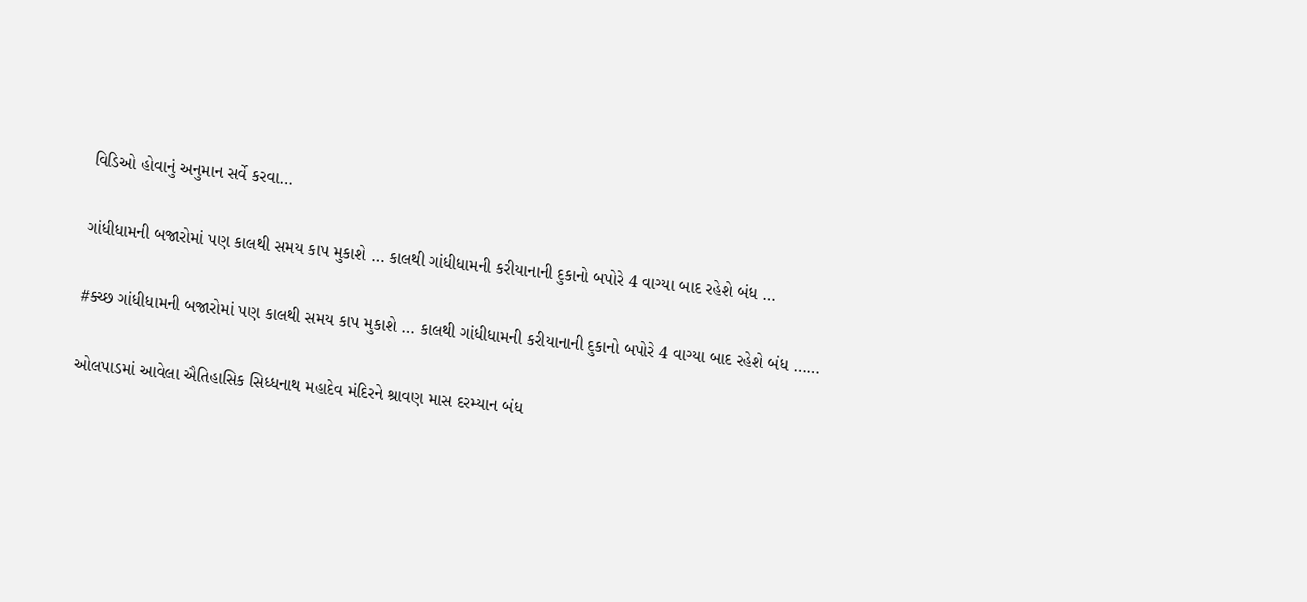વિડિઓ હોવાનું અનુમાન સર્વે કરવા…

ગાંધીધામની બજારોમાં પણ કાલથી સમય કાપ મુકાશે … કાલથી ગાંધીધામની કરીયાનાની દુકાનો બપોરે 4 વાગ્યા બાદ રહેશે બંધ …

#ક્ચ્છ ગાંધીધામની બજારોમાં પણ કાલથી સમય કાપ મુકાશે … કાલથી ગાંધીધામની કરીયાનાની દુકાનો બપોરે 4 વાગ્યા બાદ રહેશે બંધ ……

ઓલપાડમાં આવેલા ઐતિહાસિક સિધ્ધનાથ મહાદેવ મંદિરને શ્રાવણ માસ દરમ્યાન બંધ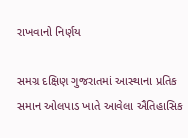રાખવાનો નિર્ણય

સમગ્ર દક્ષિણ ગુજરાતમાં આસ્થાના પ્રતિક સમાન ઓલપાડ ખાતે આવેલા ઐતિહાસિક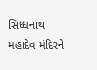સિધ્ધનાથ મહાદેવ મંદિરને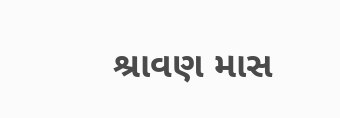શ્રાવણ માસ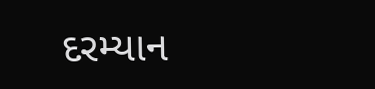દરમ્યાન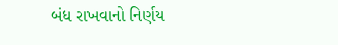બંધ રાખવાનો નિર્ણય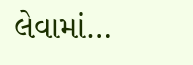લેવામાં…